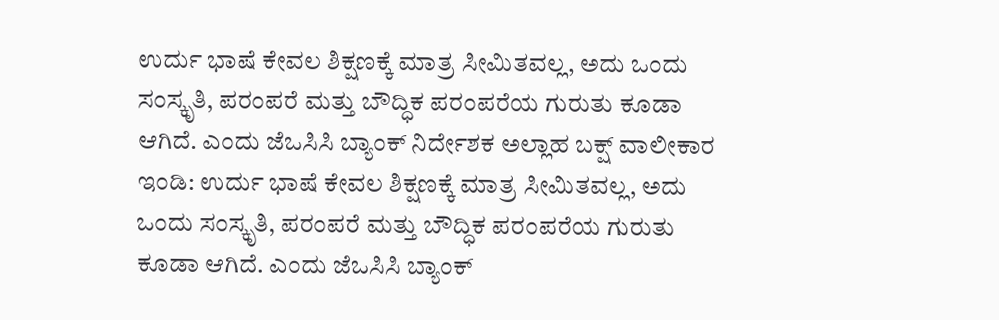ಉರ್ದು ಭಾಷೆ ಕೇವಲ ಶಿಕ್ಷಣಕ್ಕೆ ಮಾತ್ರ ಸೀಮಿತವಲ್ಲ, ಅದು ಒಂದು ಸಂಸ್ಕೃತಿ, ಪರಂಪರೆ ಮತ್ತು ಬೌದ್ಧಿಕ ಪರಂಪರೆಯ ಗುರುತು ಕೂಡಾ ಆಗಿದೆ. ಎಂದು ಜೆಒಸಿಸಿ ಬ್ಯಾಂಕ್ ನಿರ್ದೇಶಕ ಅಲ್ಲಾಹ ಬಕ್ಷ್ ವಾಲೀಕಾರ
ಇಂಡಿ: ಉರ್ದು ಭಾಷೆ ಕೇವಲ ಶಿಕ್ಷಣಕ್ಕೆ ಮಾತ್ರ ಸೀಮಿತವಲ್ಲ, ಅದು ಒಂದು ಸಂಸ್ಕೃತಿ, ಪರಂಪರೆ ಮತ್ತು ಬೌದ್ಧಿಕ ಪರಂಪರೆಯ ಗುರುತು ಕೂಡಾ ಆಗಿದೆ. ಎಂದು ಜೆಒಸಿಸಿ ಬ್ಯಾಂಕ್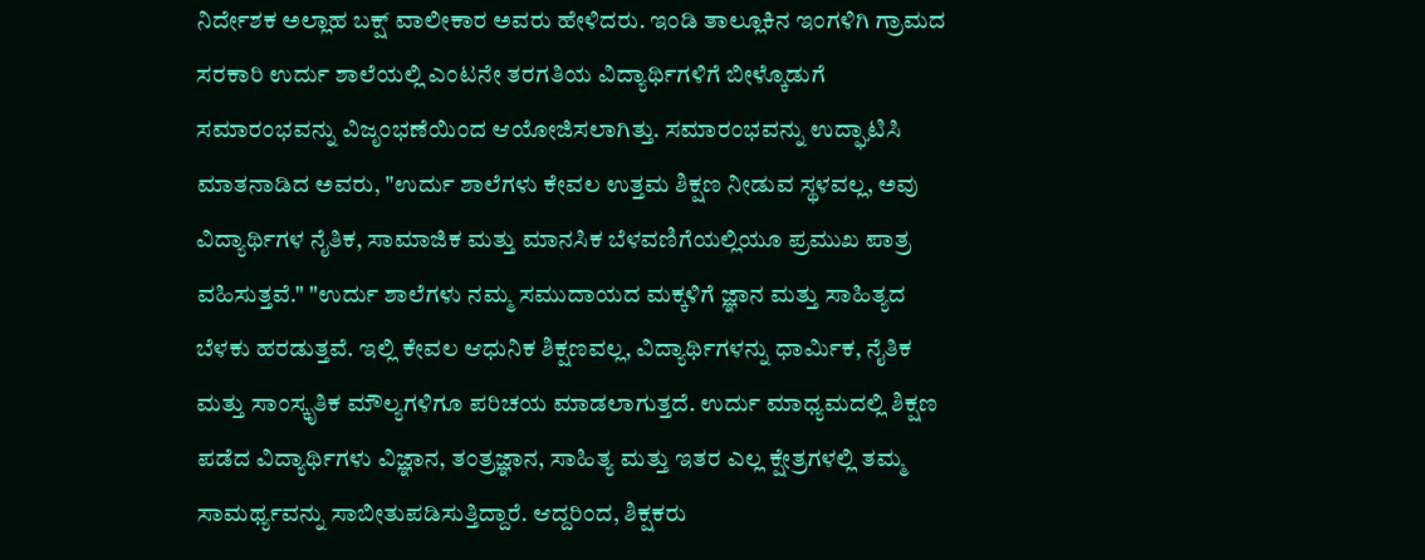ನಿರ್ದೇಶಕ ಅಲ್ಲಾಹ ಬಕ್ಷ್ ವಾಲೀಕಾರ ಅವರು ಹೇಳಿದರು. ಇಂಡಿ ತಾಲ್ಲೂಕಿನ ಇಂಗಳಿಗಿ ಗ್ರಾಮದ ಸರಕಾರಿ ಉರ್ದು ಶಾಲೆಯಲ್ಲಿ ಎಂಟನೇ ತರಗತಿಯ ವಿದ್ಯಾರ್ಥಿಗಳಿಗೆ ಬೀಳ್ಕೊಡುಗೆ ಸಮಾರಂಭವನ್ನು ವಿಜೃಂಭಣೆಯಿಂದ ಆಯೋಜಿಸಲಾಗಿತ್ತು. ಸಮಾರಂಭವನ್ನು ಉದ್ಘಾಟಿಸಿ ಮಾತನಾಡಿದ ಅವರು, "ಉರ್ದು ಶಾಲೆಗಳು ಕೇವಲ ಉತ್ತಮ ಶಿಕ್ಷಣ ನೀಡುವ ಸ್ಥಳವಲ್ಲ, ಅವು ವಿದ್ಯಾರ್ಥಿಗಳ ನೈತಿಕ, ಸಾಮಾಜಿಕ ಮತ್ತು ಮಾನಸಿಕ ಬೆಳವಣಿಗೆಯಲ್ಲಿಯೂ ಪ್ರಮುಖ ಪಾತ್ರ ವಹಿಸುತ್ತವೆ." "ಉರ್ದು ಶಾಲೆಗಳು ನಮ್ಮ ಸಮುದಾಯದ ಮಕ್ಕಳಿಗೆ ಜ್ಞಾನ ಮತ್ತು ಸಾಹಿತ್ಯದ ಬೆಳಕು ಹರಡುತ್ತವೆ. ಇಲ್ಲಿ ಕೇವಲ ಆಧುನಿಕ ಶಿಕ್ಷಣವಲ್ಲ, ವಿದ್ಯಾರ್ಥಿಗಳನ್ನು ಧಾರ್ಮಿಕ, ನೈತಿಕ ಮತ್ತು ಸಾಂಸ್ಕೃತಿಕ ಮೌಲ್ಯಗಳಿಗೂ ಪರಿಚಯ ಮಾಡಲಾಗುತ್ತದೆ. ಉರ್ದು ಮಾಧ್ಯಮದಲ್ಲಿ ಶಿಕ್ಷಣ ಪಡೆದ ವಿದ್ಯಾರ್ಥಿಗಳು ವಿಜ್ಞಾನ, ತಂತ್ರಜ್ಞಾನ, ಸಾಹಿತ್ಯ ಮತ್ತು ಇತರ ಎಲ್ಲ ಕ್ಷೇತ್ರಗಳಲ್ಲಿ ತಮ್ಮ ಸಾಮರ್ಥ್ಯವನ್ನು ಸಾಬೀತುಪಡಿಸುತ್ತಿದ್ದಾರೆ. ಆದ್ದರಿಂದ, ಶಿಕ್ಷಕರು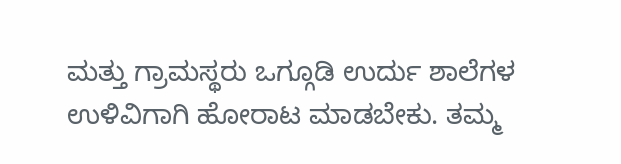ಮತ್ತು ಗ್ರಾಮಸ್ಥರು ಒಗ್ಗೂಡಿ ಉರ್ದು ಶಾಲೆಗಳ ಉಳಿವಿಗಾಗಿ ಹೋರಾಟ ಮಾಡಬೇಕು. ತಮ್ಮ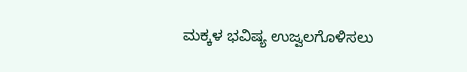ಮಕ್ಕಳ ಭವಿಷ್ಯ ಉಜ್ವಲಗೊಳಿಸಲು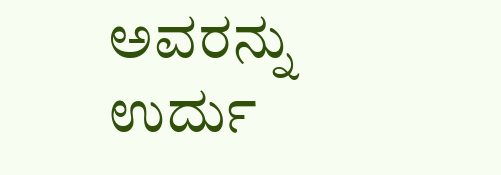ಅವರನ್ನು ಉರ್ದು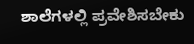ಶಾಲೆಗಳಲ್ಲಿ ಪ್ರವೇಶಿಸಬೇಕು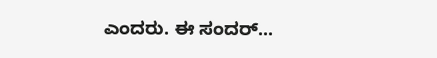ಎಂದರು. ಈ ಸಂದರ್...